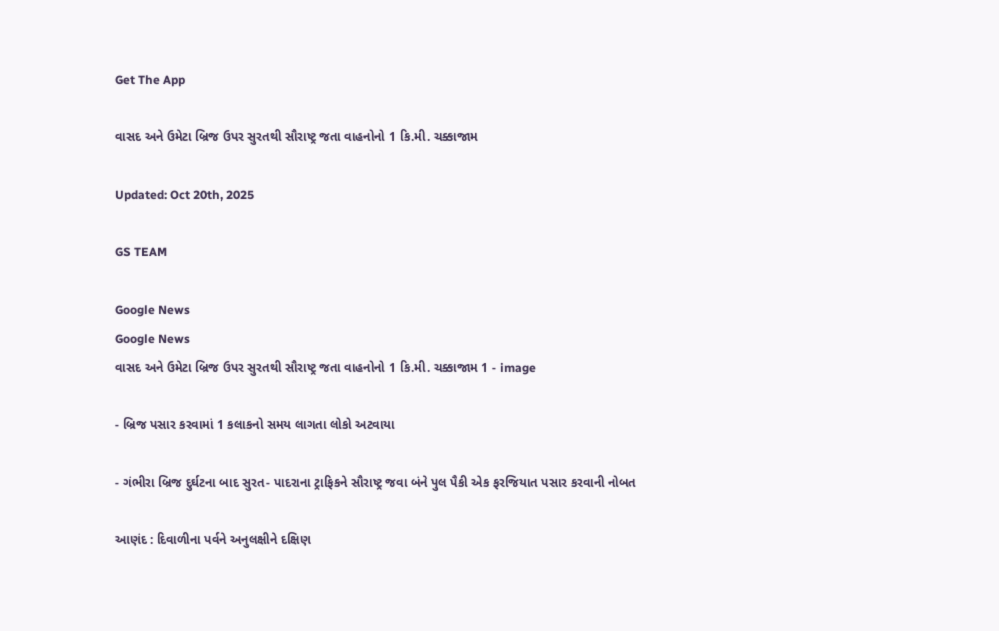Get The App

વાસદ અને ઉમેટા બ્રિજ ઉપર સુરતથી સૌરાષ્ટ્ર જતા વાહનોનો 1 કિ.મી. ચક્કાજામ

Updated: Oct 20th, 2025

GS TEAM

Google News
Google News
વાસદ અને ઉમેટા બ્રિજ ઉપર સુરતથી સૌરાષ્ટ્ર જતા વાહનોનો 1 કિ.મી. ચક્કાજામ 1 - image

- બ્રિજ પસાર કરવામાં 1 કલાકનો સમય લાગતા લોકો અટવાયા

- ગંભીરા બ્રિજ દુર્ઘટના બાદ સુરત- પાદરાના ટ્રાફિકને સૌરાષ્ટ્ર જવા બંને પુલ પૈકી એક ફરજિયાત પસાર કરવાની નોબત

આણંદ : દિવાળીના પર્વને અનુલક્ષીને દક્ષિણ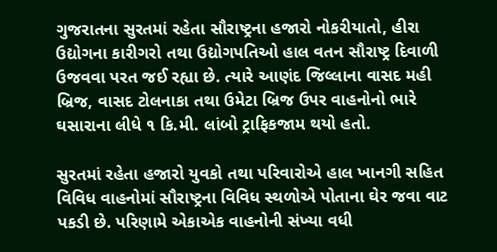ગુજરાતના સુરતમાં રહેતા સૌરાષ્ટ્રના હજારો નોકરીયાતો, હીરા ઉદ્યોગના કારીગરો તથા ઉદ્યોગપતિઓ હાલ વતન સૌરાષ્ટ્ર દિવાળી ઉજવવા પરત જઈ રહ્યા છે. ત્યારે આણંદ જિલ્લાના વાસદ મહી બ્રિજ, વાસદ ટોલનાકા તથા ઉમેટા બ્રિજ ઉપર વાહનોનો ભારે ઘસારાના લીધે ૧ કિ.મી. લાંબો ટ્રાફિકજામ થયો હતો.

સુરતમાં રહેતા હજારો યુવકો તથા પરિવારોએ હાલ ખાનગી સહિત વિવિધ વાહનોમાં સૌરાષ્ટ્રના વિવિધ સ્થળોએ પોતાના ઘેર જવા વાટ પકડી છે. પરિણામે એકાએક વાહનોની સંખ્યા વધી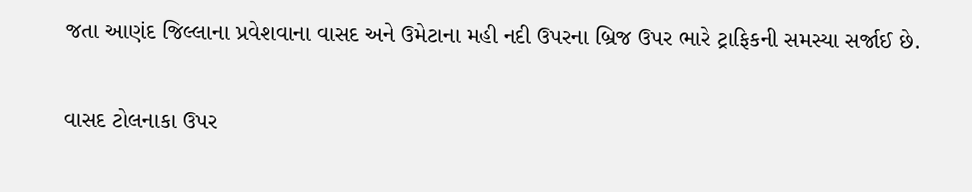જતા આણંદ જિલ્લાના પ્રવેશવાના વાસદ અને ઉમેટાના મહી નદી ઉપરના બ્રિજ ઉપર ભારે ટ્રાફિકની સમસ્યા સર્જાઈ છે.

વાસદ ટોલનાકા ઉપર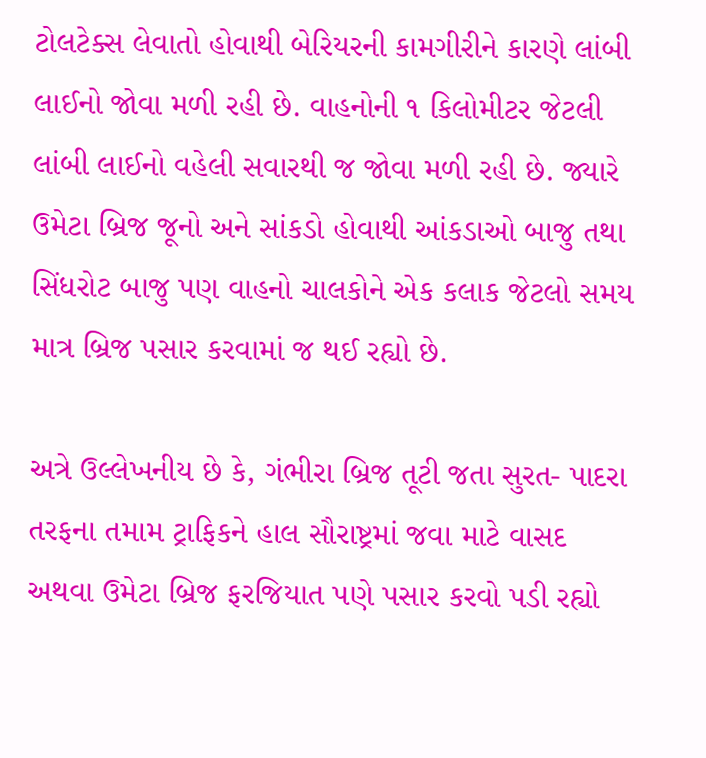ટોલટેક્સ લેવાતો હોવાથી બેરિયરની કામગીરીને કારણે લાંબી લાઈનો જોવા મળી રહી છે. વાહનોની ૧ કિલોમીટર જેટલી લાંબી લાઈનો વહેલી સવારથી જ જોવા મળી રહી છે. જ્યારે ઉમેટા બ્રિજ જૂનો અને સાંકડો હોવાથી આંકડાઓ બાજુ તથા સિંધરોટ બાજુ પણ વાહનો ચાલકોને એક કલાક જેટલો સમય માત્ર બ્રિજ પસાર કરવામાં જ થઈ રહ્યો છે.

અત્રે ઉલ્લેખનીય છે કે, ગંભીરા બ્રિજ તૂટી જતા સુરત- પાદરા તરફના તમામ ટ્રાફિકને હાલ સૌરાષ્ટ્રમાં જવા માટે વાસદ અથવા ઉમેટા બ્રિજ ફરજિયાત પણે પસાર કરવો પડી રહ્યો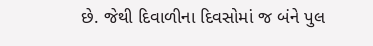છે. જેથી દિવાળીના દિવસોમાં જ બંને પુલ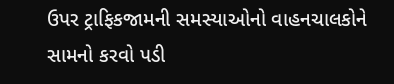ઉપર ટ્રાફિકજામની સમસ્યાઓનો વાહનચાલકોને સામનો કરવો પડી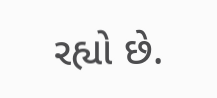રહ્યો છે.